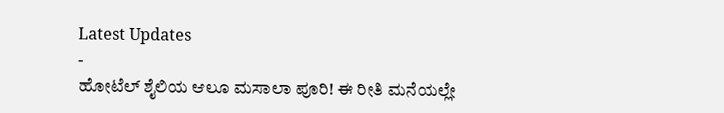Latest Updates
-
ಹೋಟೆಲ್ ಶೈಲಿಯ ಆಲೂ ಮಸಾಲಾ ಪೂರಿ! ಈ ರೀತಿ ಮನೆಯಲ್ಲೇ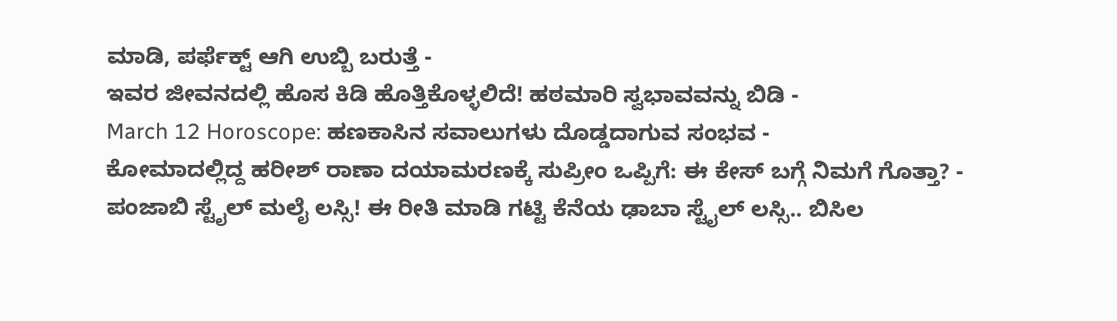ಮಾಡಿ, ಪರ್ಫೆಕ್ಟ್ ಆಗಿ ಉಬ್ಬಿ ಬರುತ್ತೆ -
ಇವರ ಜೀವನದಲ್ಲಿ ಹೊಸ ಕಿಡಿ ಹೊತ್ತಿಕೊಳ್ಳಲಿದೆ! ಹಠಮಾರಿ ಸ್ವಭಾವವನ್ನು ಬಿಡಿ -
March 12 Horoscope: ಹಣಕಾಸಿನ ಸವಾಲುಗಳು ದೊಡ್ಡದಾಗುವ ಸಂಭವ -
ಕೋಮಾದಲ್ಲಿದ್ದ ಹರೀಶ್ ರಾಣಾ ದಯಾಮರಣಕ್ಕೆ ಸುಪ್ರೀಂ ಒಪ್ಪಿಗೆ: ಈ ಕೇಸ್ ಬಗ್ಗೆ ನಿಮಗೆ ಗೊತ್ತಾ? -
ಪಂಜಾಬಿ ಸ್ಟೈಲ್ ಮಲೈ ಲಸ್ಸಿ! ಈ ರೀತಿ ಮಾಡಿ ಗಟ್ಟಿ ಕೆನೆಯ ಢಾಬಾ ಸ್ಟೈಲ್ ಲಸ್ಸಿ.. ಬಿಸಿಲ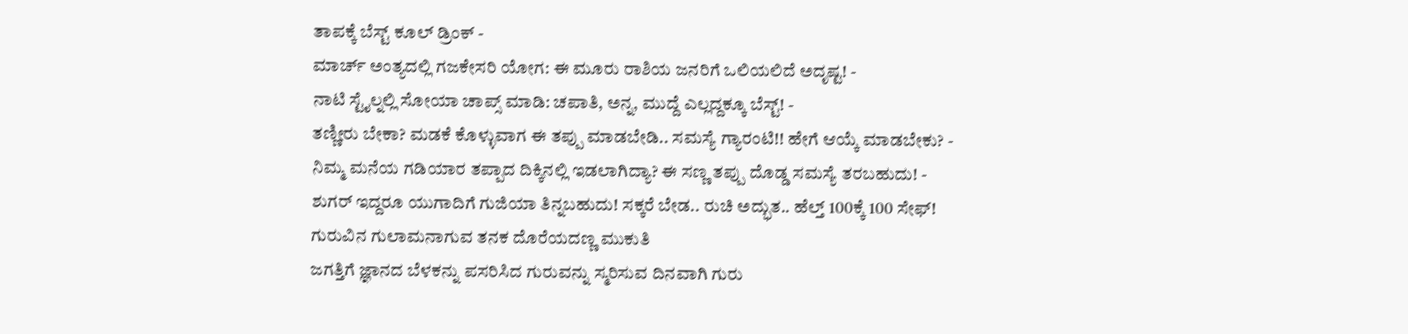ತಾಪಕ್ಕೆ ಬೆಸ್ಟ್ ಕೂಲ್ ಡ್ರಿಂಕ್ -
ಮಾರ್ಚ್ ಅಂತ್ಯದಲ್ಲಿ ಗಜಕೇಸರಿ ಯೋಗ: ಈ ಮೂರು ರಾಶಿಯ ಜನರಿಗೆ ಒಲಿಯಲಿದೆ ಅದೃಷ್ಟ! -
ನಾಟಿ ಸ್ಟೈಲ್ನಲ್ಲಿ ಸೋಯಾ ಚಾಪ್ಸ್ ಮಾಡಿ: ಚಪಾತಿ, ಅನ್ನ, ಮುದ್ದೆ ಎಲ್ಲದ್ದಕ್ಕೂ ಬೆಸ್ಟ್! -
ತಣ್ಣೀರು ಬೇಕಾ? ಮಡಕೆ ಕೊಳ್ಳುವಾಗ ಈ ತಪ್ಪು ಮಾಡಬೇಡಿ.. ಸಮಸ್ಯೆ ಗ್ಯಾರಂಟಿ!! ಹೇಗೆ ಆಯ್ಕೆ ಮಾಡಬೇಕು? -
ನಿಮ್ಮ ಮನೆಯ ಗಡಿಯಾರ ತಪ್ಪಾದ ದಿಕ್ಕಿನಲ್ಲಿ ಇಡಲಾಗಿದ್ಯಾ? ಈ ಸಣ್ಣ ತಪ್ಪು ದೊಡ್ಡ ಸಮಸ್ಯೆ ತರಬಹುದು! -
ಶುಗರ್ ಇದ್ದರೂ ಯುಗಾದಿಗೆ ಗುಜಿಯಾ ತಿನ್ನಬಹುದು! ಸಕ್ಕರೆ ಬೇಡ.. ರುಚಿ ಅದ್ಭುತ.. ಹೆಲ್ತ್ 100ಕ್ಕೆ 100 ಸೇಫ್!
ಗುರುವಿನ ಗುಲಾಮನಾಗುವ ತನಕ ದೊರೆಯದಣ್ಣ ಮುಕುತಿ
ಜಗತ್ತಿಗೆ ಜ್ಞಾನದ ಬೆಳಕನ್ನು ಪಸರಿಸಿದ ಗುರುವನ್ನು ಸ್ಮರಿಸುವ ದಿನವಾಗಿ ಗುರು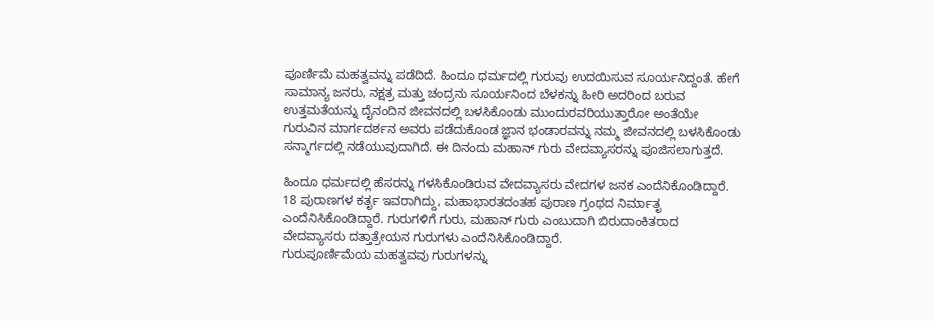ಪೂರ್ಣಿಮೆ ಮಹತ್ವವನ್ನು ಪಡೆದಿದೆ. ಹಿಂದೂ ಧರ್ಮದಲ್ಲಿ ಗುರುವು ಉದಯಿಸುವ ಸೂರ್ಯನಿದ್ದಂತೆ. ಹೇಗೆ ಸಾಮಾನ್ಯ ಜನರು, ನಕ್ಷತ್ರ ಮತ್ತು ಚಂದ್ರನು ಸೂರ್ಯನಿಂದ ಬೆಳಕನ್ನು ಹೀರಿ ಅದರಿಂದ ಬರುವ ಉತ್ತಮತೆಯನ್ನು ದೈನಂದಿನ ಜೀವನದಲ್ಲಿ ಬಳಸಿಕೊಂಡು ಮುಂದುರವರಿಯುತ್ತಾರೋ ಅಂತೆಯೇ ಗುರುವಿನ ಮಾರ್ಗದರ್ಶನ ಅವರು ಪಡೆದುಕೊಂಡ ಜ್ಞಾನ ಭಂಡಾರವನ್ನು ನಮ್ಮ ಜೀವನದಲ್ಲಿ ಬಳಸಿಕೊಂಡು ಸನ್ಮಾರ್ಗದಲ್ಲಿ ನಡೆಯುವುದಾಗಿದೆ. ಈ ದಿನಂದು ಮಹಾನ್ ಗುರು ವೇದವ್ಯಾಸರನ್ನು ಪೂಜಿಸಲಾಗುತ್ತದೆ.

ಹಿಂದೂ ಧರ್ಮದಲ್ಲಿ ಹೆಸರನ್ನು ಗಳಸಿಕೊಂಡಿರುವ ವೇದವ್ಯಾಸರು ವೇದಗಳ ಜನಕ ಎಂದೆನಿಕೊಂಡಿದ್ದಾರೆ. 18 ಪುರಾಣಗಳ ಕರ್ತೃ ಇವರಾಗಿದ್ದು, ಮಹಾಭಾರತದಂತಹ ಪುರಾಣ ಗ್ರಂಥದ ನಿರ್ಮಾತೃ ಎಂದೆನಿಸಿಕೊಂಡಿದ್ದಾರೆ. ಗುರುಗಳಿಗೆ ಗುರು, ಮಹಾನ್ ಗುರು ಎಂಬುದಾಗಿ ಬಿರುದಾಂಕಿತರಾದ ವೇದವ್ಯಾಸರು ದತ್ತಾತ್ರೇಯನ ಗುರುಗಳು ಎಂದೆನಿಸಿಕೊಂಡಿದ್ದಾರೆ.
ಗುರುಪೂರ್ಣಿಮೆಯ ಮಹತ್ವವವು ಗುರುಗಳನ್ನು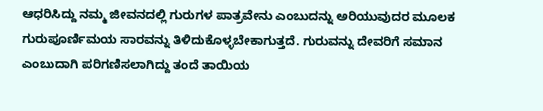ಆಧರಿಸಿದ್ದು ನಮ್ಮ ಜೀವನದಲ್ಲಿ ಗುರುಗಳ ಪಾತ್ರವೇನು ಎಂಬುದನ್ನು ಅರಿಯುವುದರ ಮೂಲಕ ಗುರುಪೂರ್ಣಿಮಯ ಸಾರವನ್ನು ತಿಳಿದುಕೊಳ್ಳಬೇಕಾಗುತ್ತದೆ. ಗುರುವನ್ನು ದೇವರಿಗೆ ಸಮಾನ ಎಂಬುದಾಗಿ ಪರಿಗಣಿಸಲಾಗಿದ್ದು ತಂದೆ ತಾಯಿಯ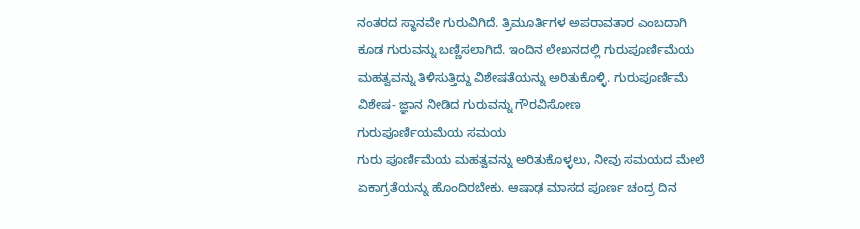ನಂತರದ ಸ್ಥಾನವೇ ಗುರುವಿಗಿದೆ. ತ್ರಿಮೂರ್ತಿಗಳ ಅಪರಾವತಾರ ಎಂಬದಾಗಿ ಕೂಡ ಗುರುವನ್ನು ಬಣ್ಣಿಸಲಾಗಿದೆ. ಇಂದಿನ ಲೇಖನದಲ್ಲಿ ಗುರುಪೂರ್ಣಿಮೆಯ ಮಹತ್ವವನ್ನು ತಿಳಿಸುತ್ತಿದ್ದು ವಿಶೇಷತೆಯನ್ನು ಅರಿತುಕೊಳ್ಳಿ. ಗುರುಪೂರ್ಣಿಮೆ ವಿಶೇಷ- ಜ್ಞಾನ ನೀಡಿದ ಗುರುವನ್ನು ಗೌರವಿಸೋಣ
ಗುರುಪೂರ್ಣಿಯಮೆಯ ಸಮಯ
ಗುರು ಪೂರ್ಣಿಮೆಯ ಮಹತ್ವವನ್ನು ಅರಿತುಕೊಳ್ಳಲು, ನೀವು ಸಮಯದ ಮೇಲೆ ಏಕಾಗ್ರತೆಯನ್ನು ಹೊಂದಿರಬೇಕು. ಆಷಾಢ ಮಾಸದ ಪೂರ್ಣ ಚಂದ್ರ ದಿನ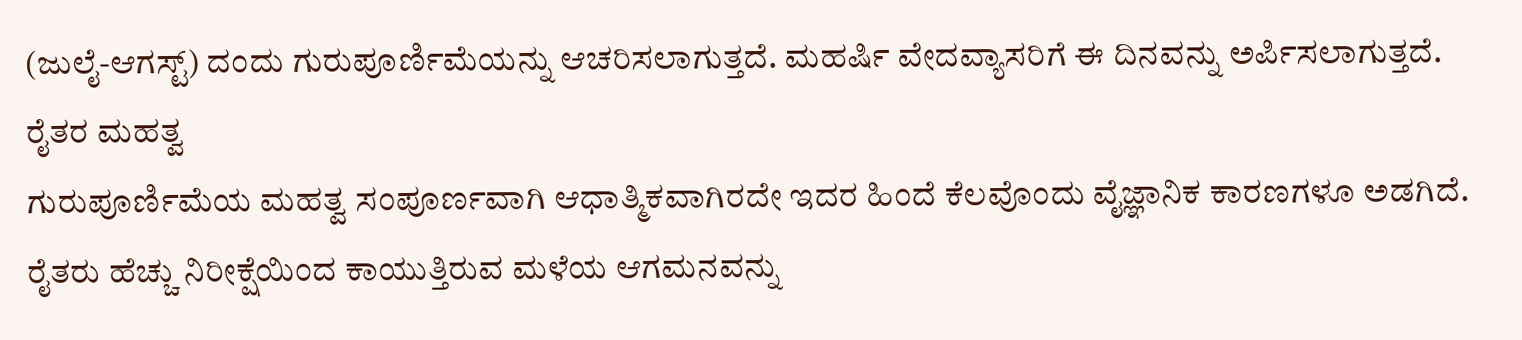(ಜುಲೈ-ಆಗಸ್ಟ್) ದಂದು ಗುರುಪೂರ್ಣಿಮೆಯನ್ನು ಆಚರಿಸಲಾಗುತ್ತದೆ. ಮಹರ್ಷಿ ವೇದವ್ಯಾಸರಿಗೆ ಈ ದಿನವನ್ನು ಅರ್ಪಿಸಲಾಗುತ್ತದೆ.
ರೈತರ ಮಹತ್ವ
ಗುರುಪೂರ್ಣಿಮೆಯ ಮಹತ್ವ ಸಂಪೂರ್ಣವಾಗಿ ಆಧಾತ್ಮಿಕವಾಗಿರದೇ ಇದರ ಹಿಂದೆ ಕೆಲವೊಂದು ವೈಜ್ಞಾನಿಕ ಕಾರಣಗಳೂ ಅಡಗಿದೆ. ರೈತರು ಹೆಚ್ಚು ನಿರೀಕ್ಷೆಯಿಂದ ಕಾಯುತ್ತಿರುವ ಮಳೆಯ ಆಗಮನವನ್ನು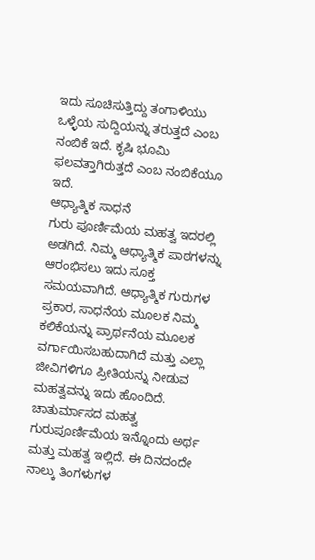ಇದು ಸೂಚಿಸುತ್ತಿದ್ದು ತಂಗಾಳಿಯು ಒಳ್ಳೆಯ ಸುದ್ದಿಯನ್ನು ತರುತ್ತದೆ ಎಂಬ ನಂಬಿಕೆ ಇದೆ. ಕೃಷಿ ಭೂಮಿ ಫಲವತ್ತಾಗಿರುತ್ತದೆ ಎಂಬ ನಂಬಿಕೆಯೂ ಇದೆ.
ಆಧ್ಯಾತ್ಮಿಕ ಸಾಧನೆ
ಗುರು ಪೂರ್ಣಿಮೆಯ ಮಹತ್ವ ಇದರಲ್ಲಿ ಅಡಗಿದೆ. ನಿಮ್ಮ ಆಧ್ಯಾತ್ಮಿಕ ಪಾಠಗಳನ್ನು ಆರಂಭಿಸಲು ಇದು ಸೂಕ್ತ ಸಮಯವಾಗಿದೆ. ಆಧ್ಯಾತ್ಮಿಕ ಗುರುಗಳ ಪ್ರಕಾರ, ಸಾಧನೆಯ ಮೂಲಕ ನಿಮ್ಮ ಕಲಿಕೆಯನ್ನು ಪ್ರಾರ್ಥನೆಯ ಮೂಲಕ ವರ್ಗಾಯಿಸಬಹುದಾಗಿದೆ ಮತ್ತು ಎಲ್ಲಾ ಜೀವಿಗಳಿಗೂ ಪ್ರೀತಿಯನ್ನು ನೀಡುವ ಮಹತ್ವವನ್ನು ಇದು ಹೊಂದಿದೆ.
ಚಾತುರ್ಮಾಸದ ಮಹತ್ವ
ಗುರುಪೂರ್ಣಿಮೆಯ ಇನ್ನೊಂದು ಅರ್ಥ ಮತ್ತು ಮಹತ್ವ ಇಲ್ಲಿದೆ. ಈ ದಿನದಂದೇ ನಾಲ್ಕು ತಿಂಗಳುಗಳ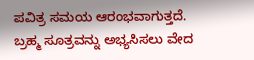ಪವಿತ್ರ ಸಮಯ ಆರಂಭವಾಗುತ್ತದೆ. ಬ್ರಹ್ಮ ಸೂತ್ರವನ್ನು ಅಭ್ಯಸಿಸಲು ವೇದ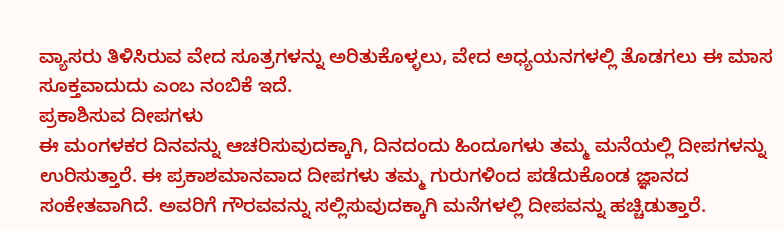ವ್ಯಾಸರು ತಿಳಿಸಿರುವ ವೇದ ಸೂತ್ರಗಳನ್ನು ಅರಿತುಕೊಳ್ಳಲು, ವೇದ ಅಧ್ಯಯನಗಳಲ್ಲಿ ತೊಡಗಲು ಈ ಮಾಸ ಸೂಕ್ತವಾದುದು ಎಂಬ ನಂಬಿಕೆ ಇದೆ.
ಪ್ರಕಾಶಿಸುವ ದೀಪಗಳು
ಈ ಮಂಗಳಕರ ದಿನವನ್ನು ಆಚರಿಸುವುದಕ್ಕಾಗಿ, ದಿನದಂದು ಹಿಂದೂಗಳು ತಮ್ಮ ಮನೆಯಲ್ಲಿ ದೀಪಗಳನ್ನು ಉರಿಸುತ್ತಾರೆ. ಈ ಪ್ರಕಾಶಮಾನವಾದ ದೀಪಗಳು ತಮ್ಮ ಗುರುಗಳಿಂದ ಪಡೆದುಕೊಂಡ ಜ್ಞಾನದ ಸಂಕೇತವಾಗಿದೆ. ಅವರಿಗೆ ಗೌರವವನ್ನು ಸಲ್ಲಿಸುವುದಕ್ಕಾಗಿ ಮನೆಗಳಲ್ಲಿ ದೀಪವನ್ನು ಹಚ್ಚಿಡುತ್ತಾರೆ.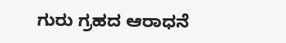ಗುರು ಗ್ರಹದ ಆರಾಧನೆ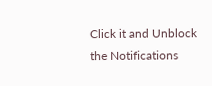Click it and Unblock the Notifications